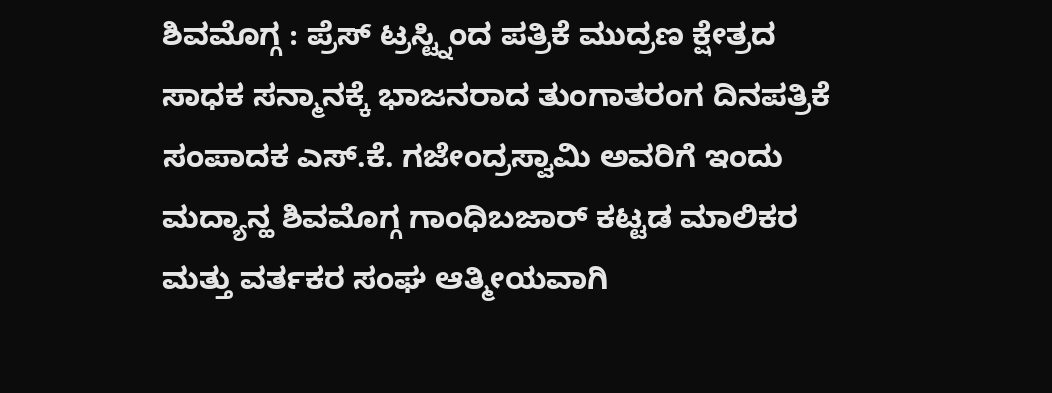ಶಿವಮೊಗ್ಗ : ಪ್ರೆಸ್ ಟ್ರಸ್ಟ್ನಿಂದ ಪತ್ರಿಕೆ ಮುದ್ರಣ ಕ್ಷೇತ್ರದ ಸಾಧಕ ಸನ್ಮಾನಕ್ಕೆ ಭಾಜನರಾದ ತುಂಗಾತರಂಗ ದಿನಪತ್ರಿಕೆ ಸಂಪಾದಕ ಎಸ್.ಕೆ. ಗಜೇಂದ್ರಸ್ವಾಮಿ ಅವರಿಗೆ ಇಂದು ಮದ್ಯಾನ್ಹ ಶಿವಮೊಗ್ಗ ಗಾಂಧಿಬಜಾರ್ ಕಟ್ಟಡ ಮಾಲಿಕರ ಮತ್ತು ವರ್ತಕರ ಸಂಘ ಆತ್ಮೀಯವಾಗಿ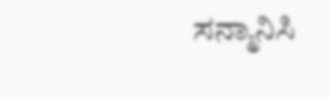ಸನ್ಮಾನಿಸಿ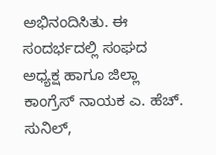ಅಭಿನಂದಿಸಿತು. ಈ ಸಂದರ್ಭದಲ್ಲಿ ಸಂಘದ ಅಧ್ಯಕ್ಷ ಹಾಗೂ ಜಿಲ್ಲಾ ಕಾಂಗ್ರೆಸ್ ನಾಯಕ ಎ. ಹೆಚ್. ಸುನಿಲ್,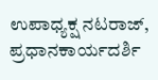ಉಪಾಧ್ಯಕ್ಷ ನಟರಾಜ್, ಪ್ರಧಾನಕಾರ್ಯದರ್ಶಿ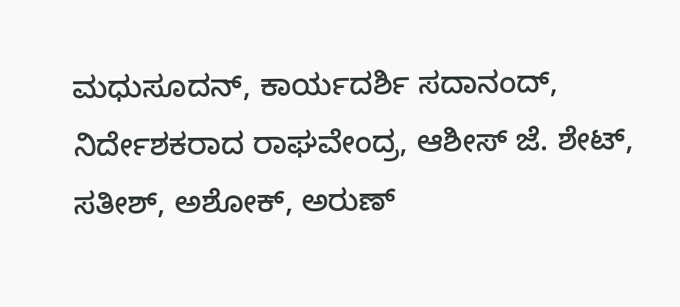ಮಧುಸೂದನ್, ಕಾರ್ಯದರ್ಶಿ ಸದಾನಂದ್, ನಿರ್ದೇಶಕರಾದ ರಾಘವೇಂದ್ರ, ಆಶೀಸ್ ಜೆ. ಶೇಟ್, ಸತೀಶ್, ಅಶೋಕ್, ಅರುಣ್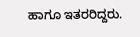ಹಾಗೂ ಇತರರಿದ್ದರು.